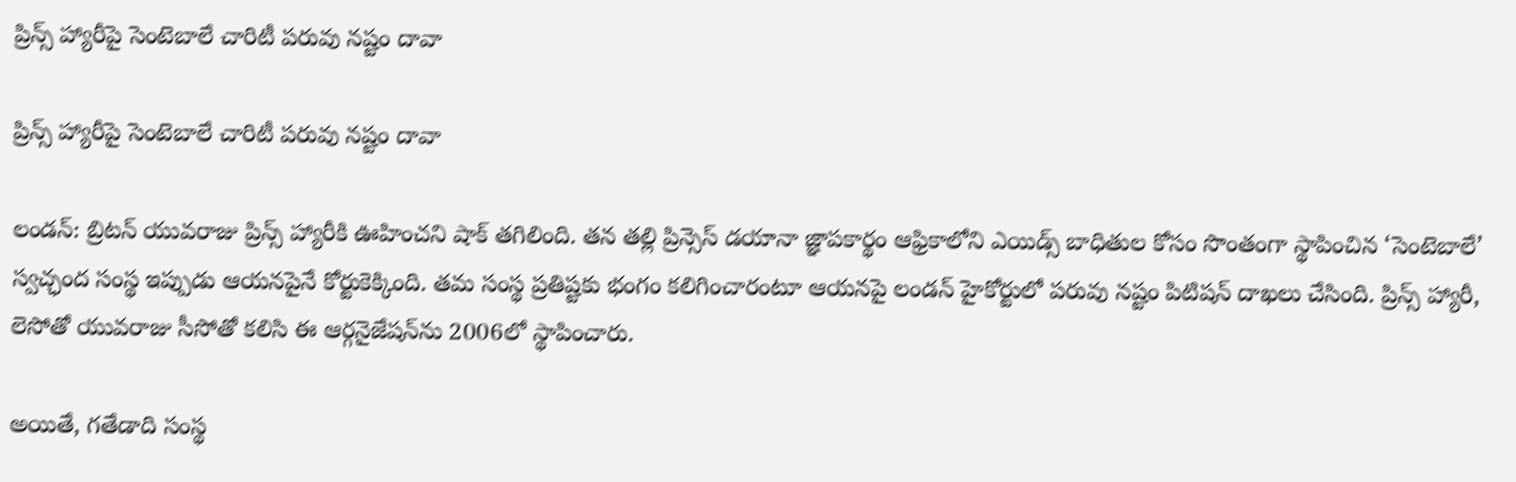ప్రిన్స్ హ్యారీపై సెంటెబాలే చారిటీ పరువు నష్టం దావా

ప్రిన్స్ హ్యారీపై సెంటెబాలే చారిటీ పరువు నష్టం దావా

లండన్‌‌‌‌‌‌‌‌‌‌‌‌‌‌‌‌‌‌‌‌‌‌‌‌‌‌‌‌‌‌‌‌: బ్రిటన్ యువరాజు ప్రిన్స్ హ్యారీకి ఊహించని షాక్ తగిలింది. తన తల్లి ప్రిన్సెస్ డయానా జ్ఞాపకార్థం ఆఫ్రికాలోని ఎయిడ్స్ బాధితుల కోసం సొంతంగా స్థాపించిన ‘సెంటెబాలే’ స్వచ్ఛంద సంస్థ ఇప్పుడు ఆయనపైనే కోర్టుకెక్కింది. తమ సంస్థ ప్రతిష్టకు భంగం కలిగించారంటూ ఆయనపై లండన్ హైకోర్టులో పరువు నష్టం పిటిషన్ దాఖలు చేసింది. ప్రిన్స్ హ్యారీ, లెసోతో యువరాజు సీసోతో కలిసి ఈ ఆర్గనైజేషన్‌‌‌‌‌‌‌‌‌‌‌‌‌‌‌‌‌‌‌‌‌‌‌‌‌‌‌‌‌‌‌‌ను 2006లో స్థాపించారు.

అయితే, గతేడాది సంస్థ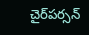చైర్‌‌‌‌‌‌‌‌‌‌‌‌‌‌‌‌‌‌‌‌‌‌‌‌‌‌‌‌‌‌‌‌‌‌‌‌‌‌‌‌‌‌‌‌‌‌‌‌‌‌‌‌‌‌‌‌‌‌‌‌‌‌‌‌పర్సన్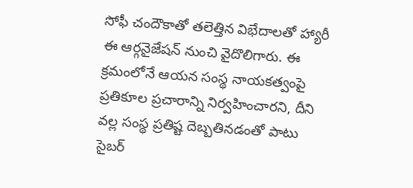సోఫీ చందౌకాతో తలెత్తిన విభేదాలతో హ్యారీ ఈ ఆర్గనైజేషన్ నుంచి వైదొలిగారు. ఈ క్రమంలోనే ఆయన సంస్థ నాయకత్వంపై ప్రతికూల ప్రచారాన్ని నిర్వహించారని, దీని వల్ల సంస్థ ప్రతిష్ట దెబ్బతినడంతో పాటు సైబర్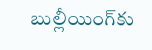బుల్లీయింగ్‌‌‌‌‌‌‌‌‌‌‌‌‌‌‌‌‌‌‌‌‌‌‌‌‌‌‌‌‌‌‌‌కు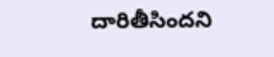దారితీసిందని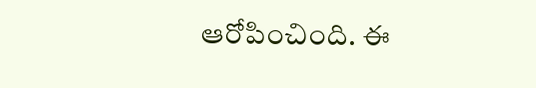ఆరోపించింది. ఈ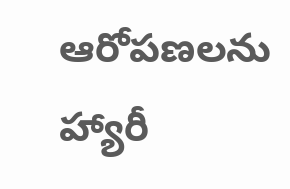ఆరోపణలను హ్యారీ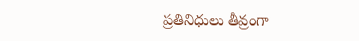ప్రతినిధులు తీవ్రంగా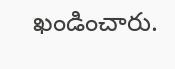ఖండించారు.